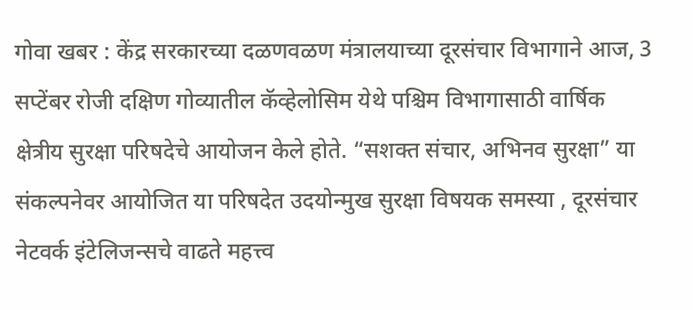गोवा खबर : केंद्र सरकारच्या दळणवळण मंत्रालयाच्या दूरसंचार विभागाने आज, 3 सप्टेंबर रोजी दक्षिण गोव्यातील कॅव्हेलोसिम येथे पश्चिम विभागासाठी वार्षिक क्षेत्रीय सुरक्षा परिषदेचे आयोजन केले होते. “सशक्त संचार, अभिनव सुरक्षा” या संकल्पनेवर आयोजित या परिषदेत उदयोन्मुख सुरक्षा विषयक समस्या , दूरसंचार नेटवर्क इंटेलिजन्सचे वाढते महत्त्व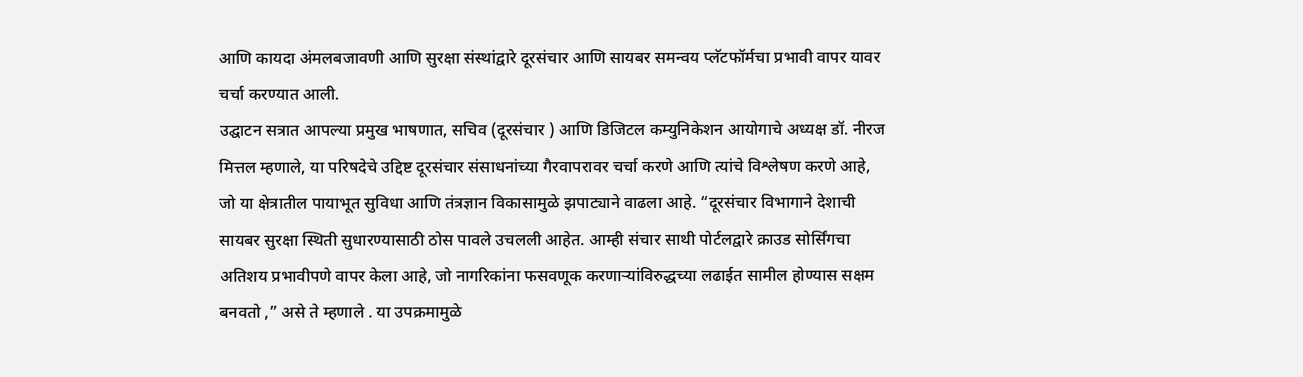आणि कायदा अंमलबजावणी आणि सुरक्षा संस्थांद्वारे दूरसंचार आणि सायबर समन्वय प्लॅटफॉर्मचा प्रभावी वापर यावर चर्चा करण्यात आली.
उद्घाटन सत्रात आपल्या प्रमुख भाषणात, सचिव (दूरसंचार ) आणि डिजिटल कम्युनिकेशन आयोगाचे अध्यक्ष डॉ. नीरज मित्तल म्हणाले, या परिषदेचे उद्दिष्ट दूरसंचार संसाधनांच्या गैरवापरावर चर्चा करणे आणि त्यांचे विश्लेषण करणे आहे, जो या क्षेत्रातील पायाभूत सुविधा आणि तंत्रज्ञान विकासामुळे झपाट्याने वाढला आहे. “दूरसंचार विभागाने देशाची सायबर सुरक्षा स्थिती सुधारण्यासाठी ठोस पावले उचलली आहेत. आम्ही संचार साथी पोर्टलद्वारे क्राउड सोर्सिंगचा अतिशय प्रभावीपणे वापर केला आहे, जो नागरिकांना फसवणूक करणाऱ्यांविरुद्धच्या लढाईत सामील होण्यास सक्षम बनवतो ,” असे ते म्हणाले . या उपक्रमामुळे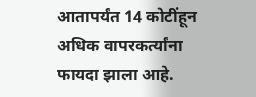आतापर्यंत 14 कोटींहून अधिक वापरकर्त्यांना फायदा झाला आहे.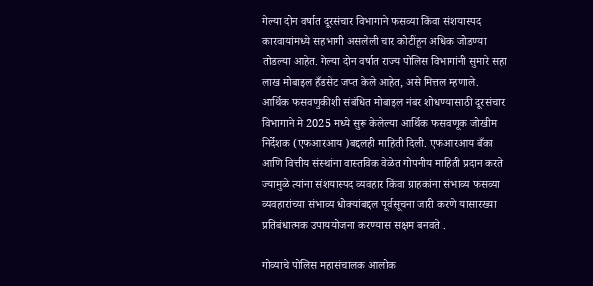गेल्या दोन वर्षात दूरसंचार विभागाने फसव्या किंवा संशयास्पद कारवायांमध्ये सहभागी असलेली चार कोटींहून अधिक जोडण्या तोडल्या आहेत. गेल्या दोन वर्षात राज्य पोलिस विभागांनी सुमारे सहा लाख मोबाइल हँडसेट जप्त केले आहेत, असे मित्तल म्हणाले. आर्थिक फसवणुकीशी संबंधित मोबाइल नंबर शोधण्यासाठी दूरसंचार विभागाने मे 2025 मध्ये सुरू केलेल्या आर्थिक फसवणूक जोखीम निर्देशक (एफआरआय )बद्दलही माहिती दिली. एफआरआय बँका आणि वित्तीय संस्थांना वास्तविक वेळेत गोपनीय माहिती प्रदान करते ज्यामुळे त्यांना संशयास्पद व्यवहार किंवा ग्राहकांना संभाव्य फसव्या व्यवहारांच्या संभाव्य धोक्यांबद्दल पूर्वसूचना जारी करणे यासारख्या प्रतिबंधात्मक उपाययोजना करण्यास सक्षम बनवते .

गोव्याचे पोलिस महासंचालक आलोक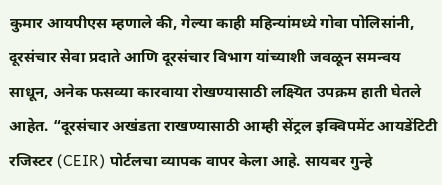कुमार आयपीएस म्हणाले की, गेल्या काही महिन्यांमध्ये गोवा पोलिसांनी, दूरसंचार सेवा प्रदाते आणि दूरसंचार विभाग यांच्याशी जवळून समन्वय साधून, अनेक फसव्या कारवाया रोखण्यासाठी लक्ष्यित उपक्रम हाती घेतले आहेत. “दूरसंचार अखंडता राखण्यासाठी आम्ही सेंट्रल इक्विपमेंट आयडेंटिटी रजिस्टर (CEIR) पोर्टलचा व्यापक वापर केला आहे. सायबर गुन्हे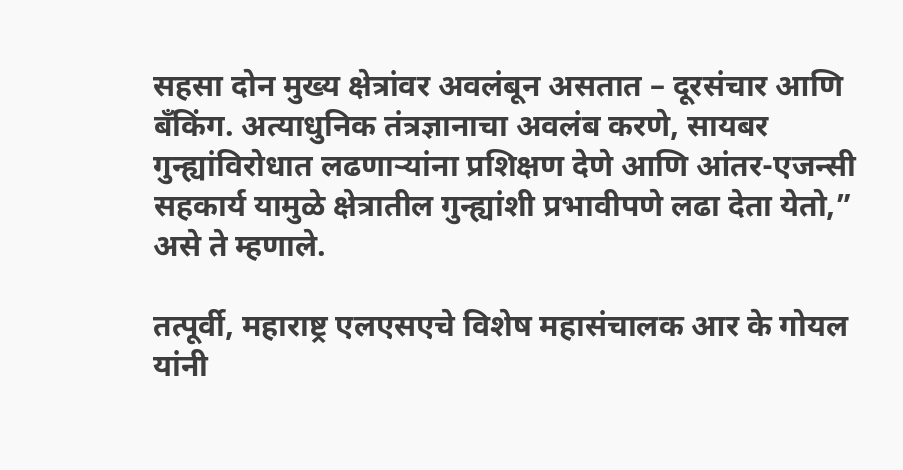सहसा दोन मुख्य क्षेत्रांवर अवलंबून असतात – दूरसंचार आणि बँकिंग. अत्याधुनिक तंत्रज्ञानाचा अवलंब करणे, सायबर गुन्ह्यांविरोधात लढणाऱ्यांना प्रशिक्षण देणे आणि आंतर-एजन्सी सहकार्य यामुळे क्षेत्रातील गुन्ह्यांशी प्रभावीपणे लढा देता येतो,” असे ते म्हणाले.

तत्पूर्वी, महाराष्ट्र एलएसएचे विशेष महासंचालक आर के गोयल यांनी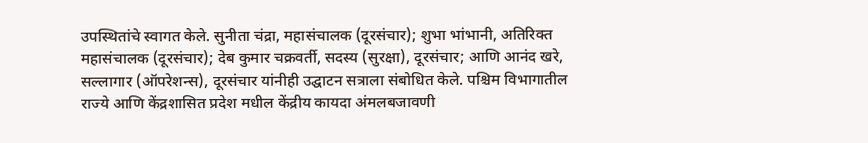उपस्थितांचे स्वागत केले. सुनीता चंद्रा, महासंचालक (दूरसंचार); शुभा भांभानी, अतिरिक्त महासंचालक (दूरसंचार); देब कुमार चक्रवर्ती, सदस्य (सुरक्षा), दूरसंचार; आणि आनंद खरे, सल्लागार (ऑपरेशन्स), दूरसंचार यांनीही उद्घाटन सत्राला संबोधित केले. पश्चिम विभागातील राज्ये आणि केंद्रशासित प्रदेश मधील केंद्रीय कायदा अंमलबजावणी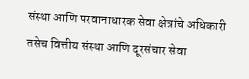संस्था आणि परवानाधारक सेवा क्षेत्रांचे अधिकारी तसेच वित्तीय संस्था आणि दूरसंचार सेवा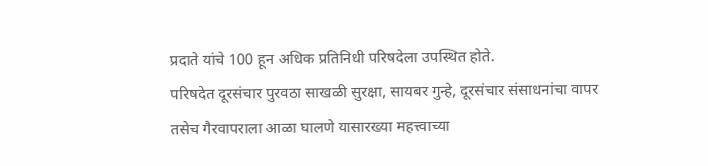प्रदाते यांचे 100 हून अधिक प्रतिनिधी परिषदेला उपस्थित होते.
परिषदेत दूरसंचार पुरवठा साखळी सुरक्षा, सायबर गुन्हे, दूरसंचार संसाधनांचा वापर तसेच गैरवापराला आळा घालणे यासारख्या महत्त्वाच्या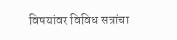विषयांवर विविध सत्रांचा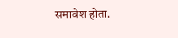समावेश होता.